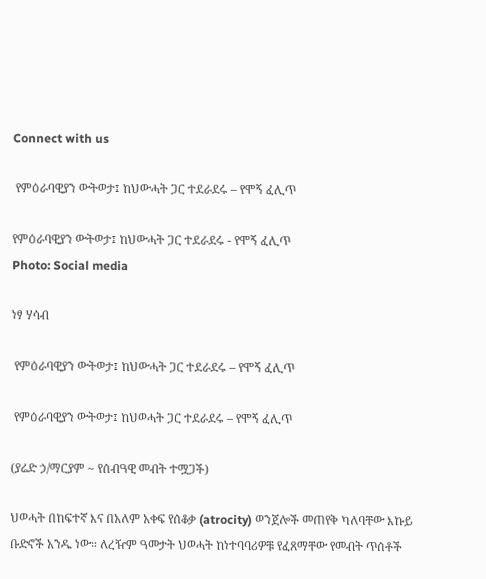Connect with us

 የምዕራባዊያን ውትወታ፤ ከህውሓት ጋር ተደራደሩ – የሞኝ ፈሊጥ

የምዕራባዊያን ውትወታ፤ ከህውሓት ጋር ተደራደሩ - የሞኝ ፈሊጥ
Photo: Social media

ነፃ ሃሳብ

 የምዕራባዊያን ውትወታ፤ ከህውሓት ጋር ተደራደሩ – የሞኝ ፈሊጥ

 የምዕራባዊያን ውትወታ፤ ከህወሓት ጋር ተደራደሩ – የሞኝ ፈሊጥ

(ያሬድ ኃ/ማርያም ~ የሰብዓዊ መብት ተሟጋች)

ህወሓት በከፍተኛ እና በአለም አቀፍ የሰቆቃ (atrocity) ወንጀሎች መጠየቅ ካለባቸው እኩይ ቡድኖች አንዱ ነው። ለረዥም ዓመታት ህወሓት ከነተባባሪዎቹ የፈጸማቸው የመብት ጥሰቶች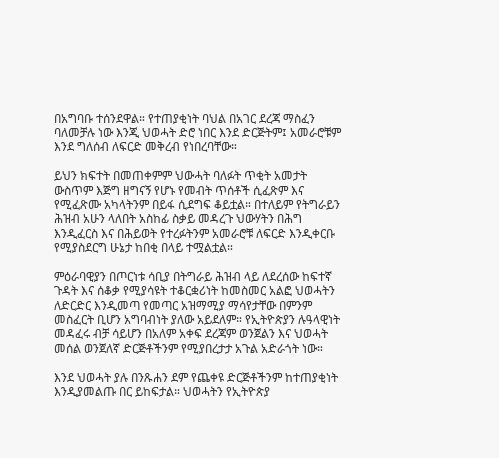በአግባቡ ተሰንደዋል። የተጠያቂነት ባህል በአገር ደረጃ ማስፈን ባለመቻሉ ነው እንጂ ህወሓት ድሮ ነበር እንደ ድርጅትም፤ አመራሮቹም እንደ ግለሰብ ለፍርድ መቅረብ የነበረባቸው።

ይህን ክፍተት በመጠቀምም ህውሓት ባለፉት ጥቂት አመታት ውስጥም እጅግ ዘግናኝ የሆኑ የመብት ጥሰቶች ሲፈጽም እና የሚፈጽሙ አካላትንም በይፋ ሲደግፍ ቆይቷል። በተለይም የትግራይን ሕዝብ አሁን ላለበት አስከፊ ስቃይ መዳረጉ ህውሃትን በሕግ እንዲፈርስ እና በሕይወት የተረፉትንም አመራሮቹ ለፍርድ እንዲቀርቡ የሚያስደርግ ሁኔታ ከበቂ በላይ ተሟልቷል።

ምዕራባዊያን በጦርነቱ ሳቢያ በትግራይ ሕዝብ ላይ ለደረሰው ከፍተኛ ጉዳት እና ሰቆቃ የሚያሳዩት ተቆርቋሪነት ከመስመር አልፎ ህወሓትን ለድርድር እንዲመጣ የመጣር አዝማሚያ ማሳየታቸው በምንም መስፈርት ቢሆን አግባብነት ያለው አይደለም። የኢትዮጵያን ሉዓላዊነት መዳፈሩ ብቻ ሳይሆን በአለም አቀፍ ደረጃም ወንጀልን እና ህወሓት መሰል ወንጀለኛ ድርጅቶችንም የሚያበረታታ አጉል አድራጎት ነው።

እንደ ህወሓት ያሉ በንጹሐን ደም የጨቀዩ ድርጅቶችንም ከተጠያቂነት እንዲያመልጡ በር ይከፍታል። ህወሓትን የኢትዮጵያ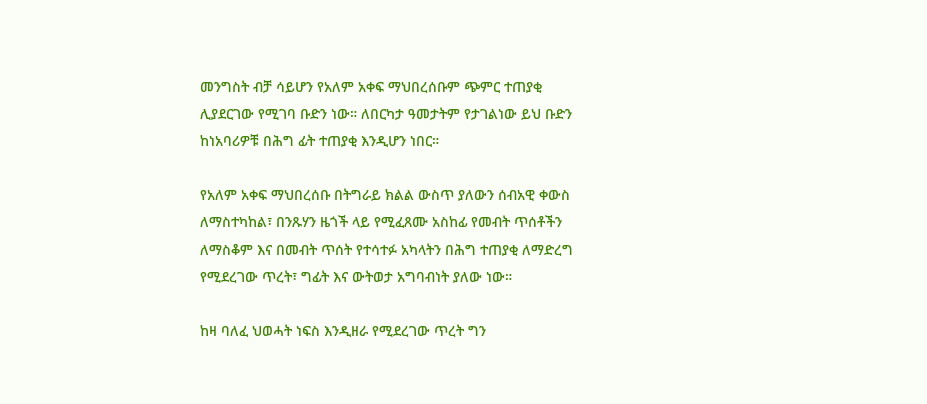መንግስት ብቻ ሳይሆን የአለም አቀፍ ማህበረሰቡም ጭምር ተጠያቂ ሊያደርገው የሚገባ ቡድን ነው። ለበርካታ ዓመታትም የታገልነው ይህ ቡድን ከነአባሪዎቹ በሕግ ፊት ተጠያቂ እንዲሆን ነበር።

የአለም አቀፍ ማህበረሰቡ በትግራይ ክልል ውስጥ ያለውን ሰብአዊ ቀውስ ለማስተካከል፣ በንጹሃን ዜጎች ላይ የሚፈጸሙ አስከፊ የመብት ጥሰቶችን ለማስቆም እና በመብት ጥሰት የተሳተፉ አካላትን በሕግ ተጠያቂ ለማድረግ የሚደረገው ጥረት፣ ግፊት እና ውትወታ አግባብነት ያለው ነው።

ከዛ ባለፈ ህወሓት ነፍስ እንዲዘራ የሚደረገው ጥረት ግን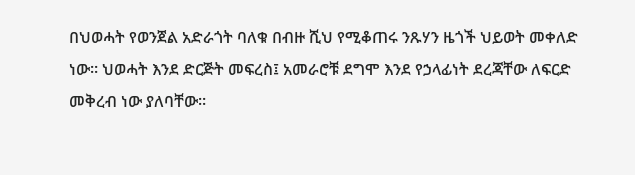በህወሓት የወንጀል አድራጎት ባለቁ በብዙ ሺህ የሚቆጠሩ ንጹሃን ዜጎች ህይወት መቀለድ ነው። ህወሓት እንደ ድርጅት መፍረስ፤ አመራሮቹ ደግሞ እንደ የኃላፊነት ደረጃቸው ለፍርድ መቅረብ ነው ያለባቸው።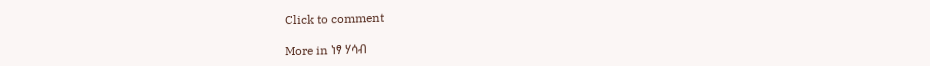Click to comment

More in ነፃ ሃሳብ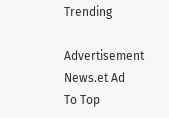Trending

Advertisement News.et Ad
To Top